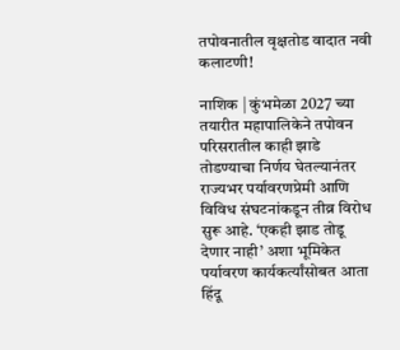तपोवनातील वृक्षतोड वादात नवी कलाटणी!

नाशिक | कुंभमेळा 2027 च्या तयारीत महापालिकेने तपोवन परिसरातील काही झाडे तोडण्याचा निर्णय घेतल्यानंतर राज्यभर पर्यावरणप्रेमी आणि विविध संघटनांकडून तीव्र विरोध सुरू आहे. ‘एकही झाड तोडू देणार नाही’ अशा भूमिकेत पर्यावरण कार्यकर्त्यांसोबत आता हिंदू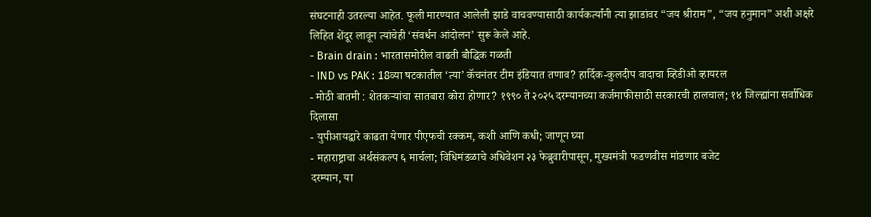संघटनाही उतरल्या आहेत. फूली मारण्यात आलेली झाडे वाचवण्यासाठी कार्यकर्त्यांनी त्या झाडांवर “जय श्रीराम”, “जय हनुमान” अशी अक्षरे लिहित शेंदूर लावून त्यांचेही ‘संवर्धन आंदोलन’ सुरू केले आहे.
- Brain drain : भारतासमोरील वाढती बौद्धिक गळती
- IND vs PAK : 18व्या षटकातील ‘त्या’ कॅचनंतर टीम इंडियात तणाव? हार्दिक-कुलदीप वादाचा व्हिडीओ व्हायरल
- मोठी बातमी : शेतकऱ्यांचा सातबारा कोरा होणार? १९९० ते २०२५ दरम्यानच्या कर्जमाफीसाठी सरकारची हालचाल; १४ जिल्ह्यांना सर्वाधिक दिलासा
- युपीआयद्वारे काढता येणार पीएफची रक्कम, कशी आणि कधी; जाणून घ्या
- महाराष्ट्राचा अर्थसंकल्प ६ मार्चला; विधिमंडळाचे अधिवेशन २३ फेब्रुवारीपासून, मुख्यमंत्री फडणवीस मांडणार बजेट
दरम्यान, या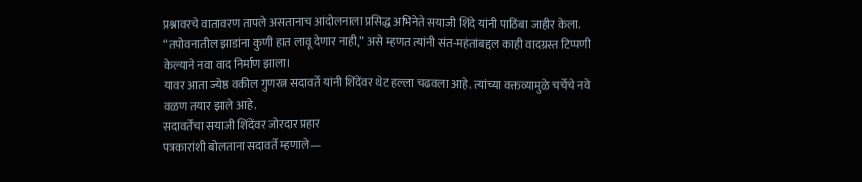प्रश्नावरचे वातावरण तापले असतानाच आंदोलनाला प्रसिद्ध अभिनेते सयाजी शिंदे यांनी पाठिंबा जाहीर केला. “तपोवनातील झाडांना कुणी हात लावू देणार नाही,” असे म्हणत त्यांनी संत-महंतांबद्दल काही वादग्रस्त टिप्पणी केल्याने नवा वाद निर्माण झाला।
यावर आता ज्येष्ठ वकील गुणरत्न सदावर्ते यांनी शिंदेंवर थेट हल्ला चढवला आहे. त्यांच्या वक्तव्यामुळे चर्चेचे नवे वळण तयार झाले आहे.
सदावर्तेंचा सयाजी शिंदेंवर जोरदार प्रहार
पत्रकारांशी बोलताना सदावर्ते म्हणाले—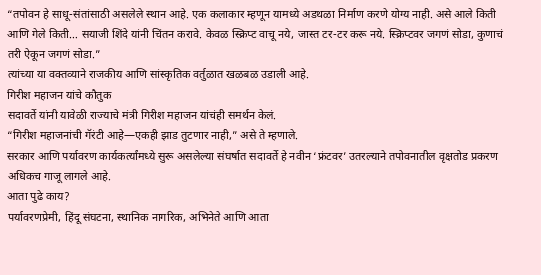“तपोवन हे साधू-संतांसाठी असलेले स्थान आहे. एक कलाकार म्हणून यामध्ये अडथळा निर्माण करणे योग्य नाही. असे आले किती आणि गेले किती… सयाजी शिंदे यांनी चिंतन करावे. केवळ स्क्रिप्ट वाचू नये, जास्त टर-टर करू नये. स्क्रिप्टवर जगणं सोडा, कुणाचं तरी ऐकून जगणं सोडा.”
त्यांच्या या वक्तव्याने राजकीय आणि सांस्कृतिक वर्तुळात खळबळ उडाली आहे.
गिरीश महाजन यांचे कौतुक
सदावर्ते यांनी यावेळी राज्याचे मंत्री गिरीश महाजन यांचंही समर्थन केलं.
“गिरीश महाजनांची गॅरंटी आहे—एकही झाड तुटणार नाही,” असे ते म्हणाले.
सरकार आणि पर्यावरण कार्यकर्त्यांमध्ये सुरू असलेल्या संघर्षात सदावर्ते हे नवीन ‘फ्रंटवर’ उतरल्याने तपोवनातील वृक्षतोड प्रकरण अधिकच गाजू लागले आहे.
आता पुढे काय?
पर्यावरणप्रेमी, हिंदू संघटना, स्थानिक नागरिक, अभिनेते आणि आता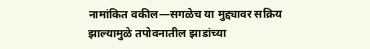नामांकित वकील—सगळेच या मुद्द्यावर सक्रिय झाल्यामुळे तपोवनातील झाडांच्या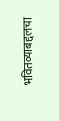भवितव्याबद्दलचा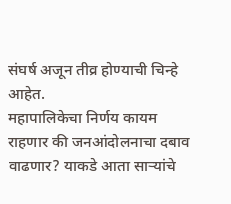संघर्ष अजून तीव्र होण्याची चिन्हे आहेत.
महापालिकेचा निर्णय कायम राहणार की जनआंदोलनाचा दबाव वाढणार? याकडे आता साऱ्यांचे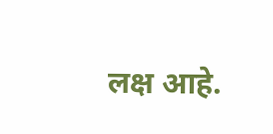लक्ष आहे.